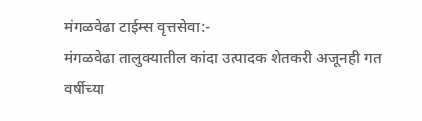मंगळवेढा टाईम्स वृत्तसेवा:-
मंगळवेढा तालुक्यातील कांदा उत्पादक शेतकरी अजूनही गत वर्षीच्या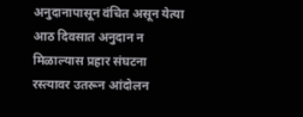अनुदानापासून वंचित असून येत्या आठ दिवसात अनुदान न मिळाल्यास प्रहार संघटना रस्त्यावर उतरून आंदोलन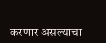करणार असल्याचा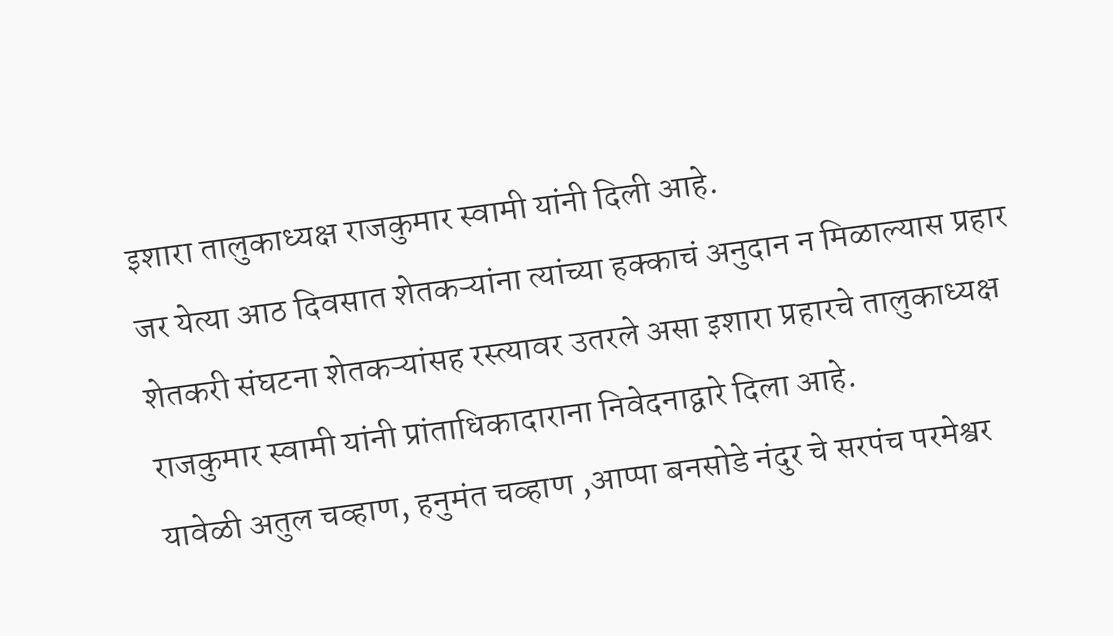इशारा तालुकाध्यक्ष राजकुमार स्वामी यांनी दिली आहे.
जर येत्या आठ दिवसात शेतकऱ्यांना त्यांच्या हक्काचं अनुदान न मिळाल्यास प्रहार शेतकरी संघटना शेतकऱ्यांसह रस्त्यावर उतरले असा इशारा प्रहारचे तालुकाध्यक्ष राजकुमार स्वामी यांनी प्रांताधिकादाराना निवेदनाद्वारे दिला आहे.
यावेळी अतुल चव्हाण, हनुमंत चव्हाण ,आप्पा बनसोडे नंदुर चे सरपंच परमेश्वर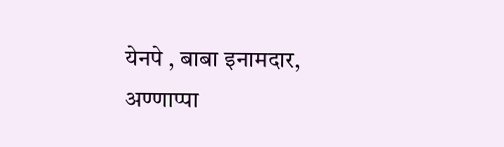येनपे , बाबा इनामदार, अण्णाप्पा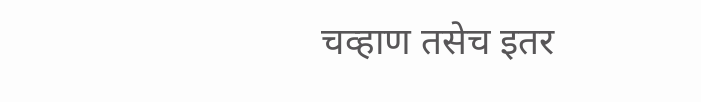चव्हाण तसेच इतर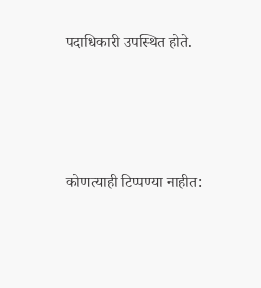पदाधिकारी उपस्थित होते.






कोणत्याही टिप्पण्या नाहीत: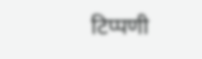टिप्पणी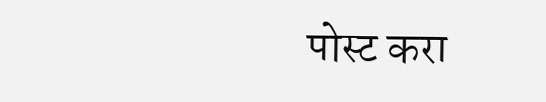पोस्ट करा